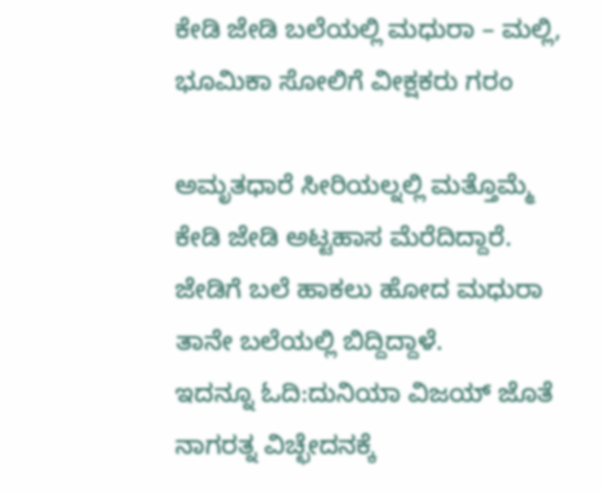ಕೇಡಿ ಜೇಡಿ ಬಲೆಯಲ್ಲಿ ಮಧುರಾ – ಮಲ್ಲಿ, ಭೂಮಿಕಾ ಸೋಲಿಗೆ ವೀಕ್ಷಕರು ಗರಂ

ಅಮೃತಧಾರೆ ಸೀರಿಯಲ್ನಲ್ಲಿ ಮತ್ತೊಮ್ಮೆ ಕೇಡಿ ಜೇಡಿ ಅಟ್ಟಹಾಸ ಮೆರೆದಿದ್ದಾರೆ. ಜೇಡಿಗೆ ಬಲೆ ಹಾಕಲು ಹೋದ ಮಧುರಾ ತಾನೇ ಬಲೆಯಲ್ಲಿ ಬಿದ್ದಿದ್ದಾಳೆ.
ಇದನ್ನೂ ಓದಿ:ದುನಿಯಾ ವಿಜಯ್ ಜೊತೆ ನಾಗರತ್ನ ವಿಚ್ಛೇದನಕ್ಕೆ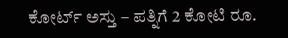ಕೋರ್ಟ್ ಅಸ್ತು – ಪತ್ನಿಗೆ 2 ಕೋಟಿ ರೂ.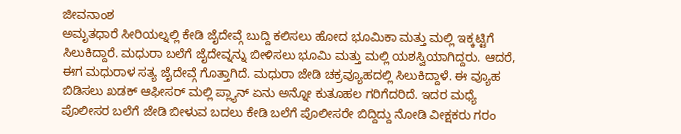ಜೀವನಾಂಶ
ಅಮೃತಧಾರೆ ಸೀರಿಯಲ್ನಲ್ಲಿ ಕೇಡಿ ಜೈದೇವ್ಗೆ ಬುದ್ದಿ ಕಲಿಸಲು ಹೋದ ಭೂಮಿಕಾ ಮತ್ತು ಮಲ್ಲಿ ಇಕ್ಕಟ್ಟಿಗೆ ಸಿಲುಕಿದ್ದಾರೆ. ಮಧುರಾ ಬಲೆಗೆ ಜೈದೇವ್ನನ್ನು ಬೀಳಿಸಲು ಭೂಮಿ ಮತ್ತು ಮಲ್ಲಿ ಯಶಸ್ವಿಯಾಗಿದ್ದರು. ಆದರೆ, ಈಗ ಮಧುರಾಳ ಸತ್ಯ ಜೈದೇವ್ಗೆ ಗೊತ್ತಾಗಿದೆ. ಮಧುರಾ ಜೇಡಿ ಚಕ್ರವ್ಯೂಹದಲ್ಲಿ ಸಿಲುಕಿದ್ದಾಳೆ. ಈ ವ್ಯೂಹ ಬಿಡಿಸಲು ಖಡಕ್ ಆಫೀಸರ್ ಮಲ್ಲಿ ಪ್ಲ್ಯಾನ್ ಏನು ಅನ್ನೋ ಕುತೂಹಲ ಗರಿಗೆದರಿದೆ. ಇದರ ಮಧ್ಯೆ ಪೊಲೀಸರ ಬಲೆಗೆ ಜೇಡಿ ಬೀಳುವ ಬದಲು ಕೇಡಿ ಬಲೆಗೆ ಪೊಲೀಸರೇ ಬಿದ್ದಿದ್ದು ನೋಡಿ ವೀಕ್ಷಕರು ಗರಂ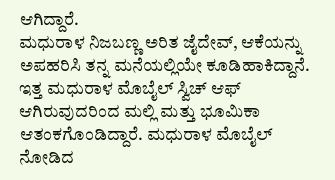ಆಗಿದ್ದಾರೆ.
ಮಧುರಾಳ ನಿಜಬಣ್ಣ ಅರಿತ ಜೈದೇವ್, ಆಕೆಯನ್ನು ಅಪಹರಿಸಿ ತನ್ನ ಮನೆಯಲ್ಲಿಯೇ ಕೂಡಿಹಾಕಿದ್ದಾನೆ. ಇತ್ತ ಮಧುರಾಳ ಮೊಬೈಲ್ ಸ್ವಿಚ್ ಆಫ್ ಆಗಿರುವುದರಿಂದ ಮಲ್ಲಿ ಮತ್ತು ಭೂಮಿಕಾ ಆತಂಕಗೊಂಡಿದ್ದಾರೆ. ಮಧುರಾಳ ಮೊಬೈಲ್ ನೋಡಿದ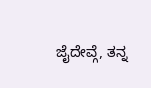ಜೈದೇವ್ಗೆ, ತನ್ನ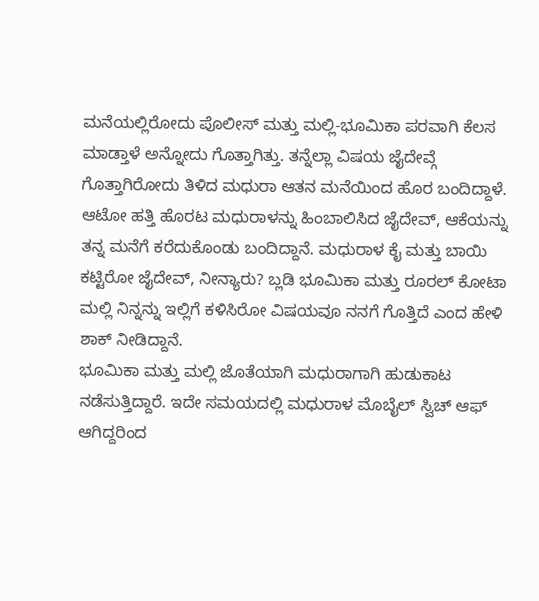ಮನೆಯಲ್ಲಿರೋದು ಪೊಲೀಸ್ ಮತ್ತು ಮಲ್ಲಿ-ಭೂಮಿಕಾ ಪರವಾಗಿ ಕೆಲಸ ಮಾಡ್ತಾಳೆ ಅನ್ನೋದು ಗೊತ್ತಾಗಿತ್ತು. ತನ್ನೆಲ್ಲಾ ವಿಷಯ ಜೈದೇವ್ಗೆ ಗೊತ್ತಾಗಿರೋದು ತಿಳಿದ ಮಧುರಾ ಆತನ ಮನೆಯಿಂದ ಹೊರ ಬಂದಿದ್ದಾಳೆ. ಆಟೋ ಹತ್ತಿ ಹೊರಟ ಮಧುರಾಳನ್ನು ಹಿಂಬಾಲಿಸಿದ ಜೈದೇವ್, ಆಕೆಯನ್ನು ತನ್ನ ಮನೆಗೆ ಕರೆದುಕೊಂಡು ಬಂದಿದ್ದಾನೆ. ಮಧುರಾಳ ಕೈ ಮತ್ತು ಬಾಯಿ ಕಟ್ಟಿರೋ ಜೈದೇವ್, ನೀನ್ಯಾರು? ಬ್ಲಡಿ ಭೂಮಿಕಾ ಮತ್ತು ರೂರಲ್ ಕೋಟಾ ಮಲ್ಲಿ ನಿನ್ನನ್ನು ಇಲ್ಲಿಗೆ ಕಳಿಸಿರೋ ವಿಷಯವೂ ನನಗೆ ಗೊತ್ತಿದೆ ಎಂದ ಹೇಳಿ ಶಾಕ್ ನೀಡಿದ್ದಾನೆ.
ಭೂಮಿಕಾ ಮತ್ತು ಮಲ್ಲಿ ಜೊತೆಯಾಗಿ ಮಧುರಾಗಾಗಿ ಹುಡುಕಾಟ ನಡೆಸುತ್ತಿದ್ದಾರೆ. ಇದೇ ಸಮಯದಲ್ಲಿ ಮಧುರಾಳ ಮೊಬೈಲ್ ಸ್ವಿಚ್ ಆಫ್ ಆಗಿದ್ದರಿಂದ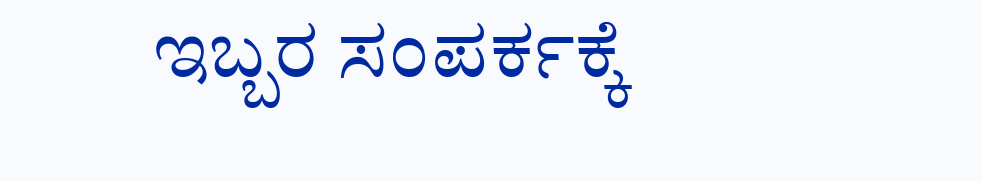ಇಬ್ಬರ ಸಂಪರ್ಕಕ್ಕೆ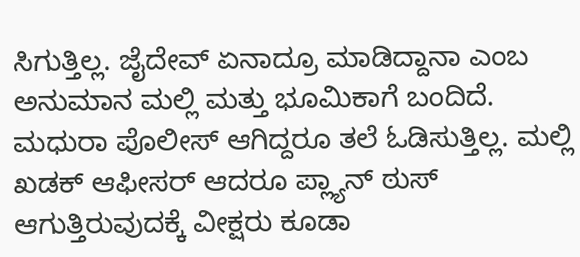ಸಿಗುತ್ತಿಲ್ಲ. ಜೈದೇವ್ ಏನಾದ್ರೂ ಮಾಡಿದ್ದಾನಾ ಎಂಬ ಅನುಮಾನ ಮಲ್ಲಿ ಮತ್ತು ಭೂಮಿಕಾಗೆ ಬಂದಿದೆ. ಮಧುರಾ ಪೊಲೀಸ್ ಆಗಿದ್ದರೂ ತಲೆ ಓಡಿಸುತ್ತಿಲ್ಲ. ಮಲ್ಲಿ ಖಡಕ್ ಆಫೀಸರ್ ಆದರೂ ಪ್ಲ್ಯಾನ್ ಠುಸ್ ಆಗುತ್ತಿರುವುದಕ್ಕೆ ವೀಕ್ಷರು ಕೂಡಾ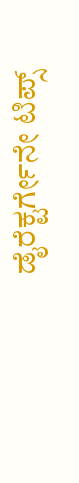ಡೈರೆಕ್ಟರ್ಗೇನೇ ಟಿಪ್ಸ್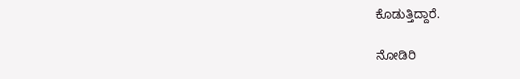ಕೊಡುತ್ತಿದ್ದಾರೆ.

ನೋಡಿರಿ